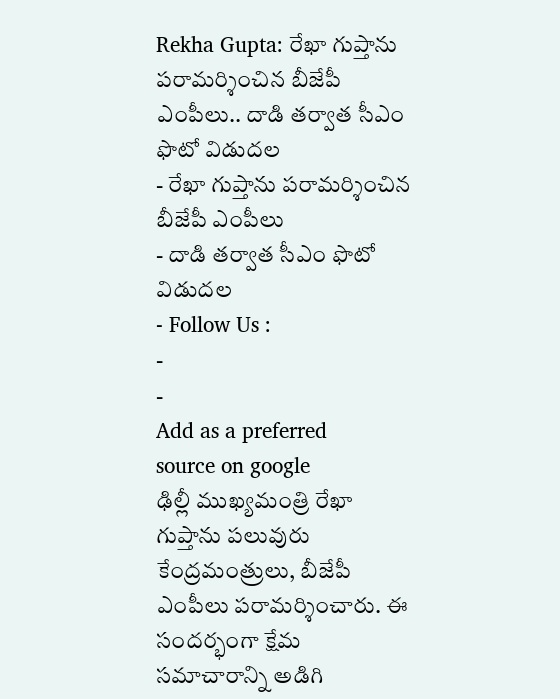Rekha Gupta: రేఖా గుప్తాను పరామర్శించిన బీజేపీ ఎంపీలు.. దాడి తర్వాత సీఎం ఫొటో విడుదల
- రేఖా గుప్తాను పరామర్శించిన బీజేపీ ఎంపీలు
- దాడి తర్వాత సీఎం ఫొటో విడుదల
- Follow Us :
-
-
Add as a preferred
source on google
ఢిల్లీ ముఖ్యమంత్రి రేఖా గుప్తాను పలువురు కేంద్రమంత్రులు, బీజేపీ ఎంపీలు పరామర్శించారు. ఈ సందర్భంగా క్షేమ సమాచారాన్ని అడిగి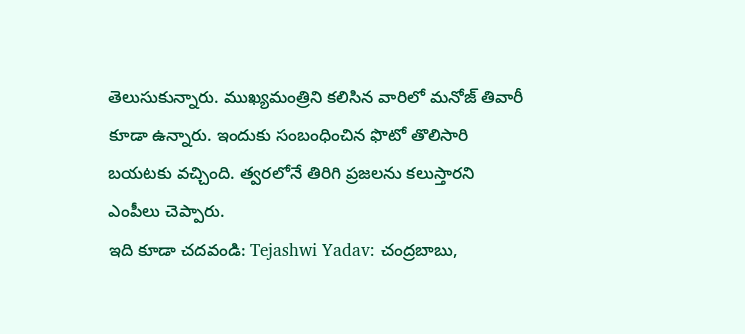తెలుసుకున్నారు. ముఖ్యమంత్రిని కలిసిన వారిలో మనోజ్ తివారీ కూడా ఉన్నారు. ఇందుకు సంబంధించిన ఫొటో తొలిసారి బయటకు వచ్చింది. త్వరలోనే తిరిగి ప్రజలను కలుస్తారని ఎంపీలు చెప్పారు.
ఇది కూడా చదవండి: Tejashwi Yadav: చంద్రబాబు,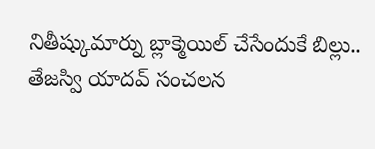నితీష్కుమార్ను బ్లాక్మెయిల్ చేసేందుకే బిల్లు.. తేజస్వి యాదవ్ సంచలన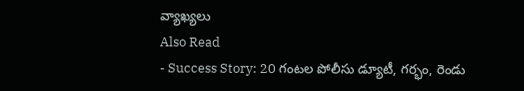వ్యాఖ్యలు
Also Read
- Success Story: 20 గంటల పోలీసు డ్యూటీ, గర్భం, రెండు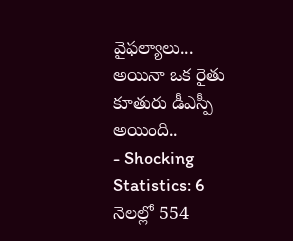వైఫల్యాలు... అయినా ఒక రైతు కూతురు డీఎస్పీ అయింది..
- Shocking Statistics: 6 నెలల్లో 554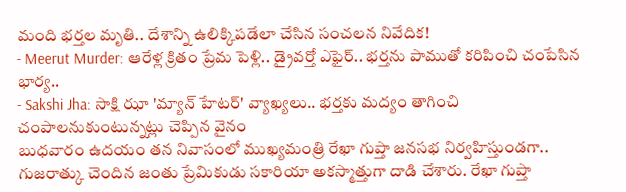మంది భర్తల మృతి.. దేశాన్ని ఉలిక్కిపడేలా చేసిన సంచలన నివేదిక!
- Meerut Murder: ఆరేళ్ల క్రితం ప్రేమ పెళ్లి.. డ్రైవర్తో ఎఫైర్.. భర్తను పాముతో కరిపించి చంపేసిన భార్య..
- Sakshi Jha: సాక్షి ఝా 'మ్యాన్ హేటర్' వ్యాఖ్యలు.. భర్తకు మద్యం తాగించి చంపాలనుకుంటున్నట్లు చెప్పిన వైనం
బుధవారం ఉదయం తన నివాసంలో ముఖ్యమంత్రి రేఖా గుప్తా జనసభ నిర్వహిస్తుండగా.. గుజరాత్కు చెందిన జంతు ప్రేమికుడు సకారియా అకస్మాత్తుగా దాడి చేశారు. రేఖా గుప్తా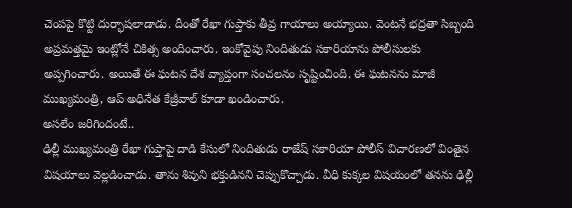చెంపపై కొట్టి దుర్భాషలాడాడు. దీంతో రేఖా గుప్తాకు తీవ్ర గాయాలు అయ్యాయి. వెంటనే భద్రతా సిబ్బంది అప్రమత్తమై ఇంట్లోనే చికిత్స అందించారు. ఇంకోవైపు నిందితుడు సకారియాను పోలీసులకు అప్పగించారు. అయితే ఈ ఘటన దేశ వ్యాప్తంగా సంచలనం సృష్టించింది. ఈ ఘటనను మాజీ ముఖ్యమంత్రి, ఆప్ అధినేత కేజ్రీవాల్ కూడా ఖండించారు.
అసలేం జరిగిందంటే..
ఢిల్లీ ముఖ్యమంత్రి రేఖా గుప్తాపై దాడి కేసులో నిందితుడు రాజేష్ సకారియా పోలీస్ విచారణలో వింతైన విషయాలు వెల్లడించాడు. తాను శివుని భక్తుడినని చెప్పుకొచ్చాడు. వీధి కుక్కల విషయంలో తనను ఢిల్లీ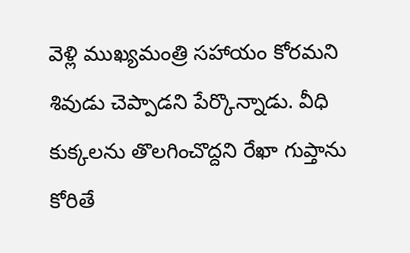వెళ్లి ముఖ్యమంత్రి సహాయం కోరమని శివుడు చెప్పాడని పేర్కొన్నాడు. వీధి కుక్కలను తొలగించొద్దని రేఖా గుప్తాను కోరితే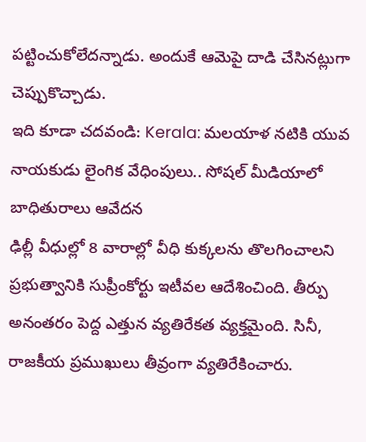పట్టించుకోలేదన్నాడు. అందుకే ఆమెపై దాడి చేసినట్లుగా చెప్పుకొచ్చాడు.
ఇది కూడా చదవండి: Kerala: మలయాళ నటికి యువ నాయకుడు లైంగిక వేధింపులు.. సోషల్ మీడియాలో బాధితురాలు ఆవేదన
ఢిల్లీ వీధుల్లో 8 వారాల్లో వీధి కుక్కలను తొలగించాలని ప్రభుత్వానికి సుప్రీంకోర్టు ఇటీవల ఆదేశించింది. తీర్పు అనంతరం పెద్ద ఎత్తున వ్యతిరేకత వ్యక్తమైంది. సినీ, రాజకీయ ప్రముఖులు తీవ్రంగా వ్యతిరేకించారు.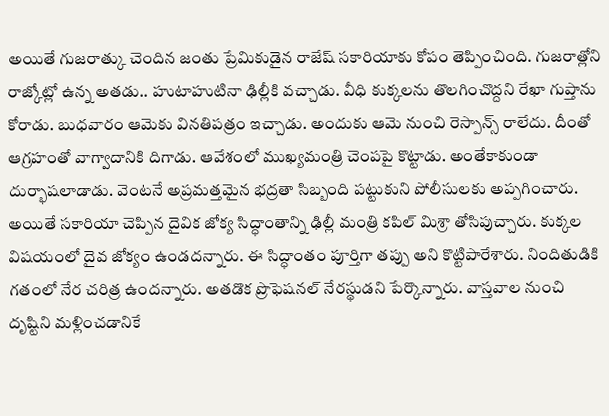అయితే గుజరాత్కు చెందిన జంతు ప్రేమికుడైన రాజేష్ సకారియాకు కోపం తెప్పించింది. గుజరాత్లోని రాజ్కోట్లో ఉన్న అతడు.. హుటాహుటినా ఢిల్లీకి వచ్చాడు. వీధి కుక్కలను తొలగించొద్దని రేఖా గుప్తాను కోరాడు. బుధవారం ఆమెకు వినతిపత్రం ఇచ్చాడు. అందుకు ఆమె నుంచి రెస్పాన్స్ రాలేదు. దీంతో ఆగ్రహంతో వాగ్వాదానికి దిగాడు. ఆవేశంలో ముఖ్యమంత్రి చెంపపై కొట్టాడు. అంతేకాకుండా దుర్భాషలాడాడు. వెంటనే అప్రమత్తమైన భద్రతా సిబ్బంది పట్టుకుని పోలీసులకు అప్పగించారు.
అయితే సకారియా చెప్పిన దైవిక జోక్య సిద్ధాంతాన్ని ఢిల్లీ మంత్రి కపిల్ మిశ్రా తోసిపుచ్చారు. కుక్కల విషయంలో దైవ జోక్యం ఉండదన్నారు. ఈ సిద్ధాంతం పూర్తిగా తప్పు అని కొట్టిపారేశారు. నిందితుడికి గతంలో నేర చరిత్ర ఉందన్నారు. అతడొక ప్రొఫెషనల్ నేరస్థుడని పేర్కొన్నారు. వాస్తవాల నుంచి దృష్టిని మళ్లించడానికే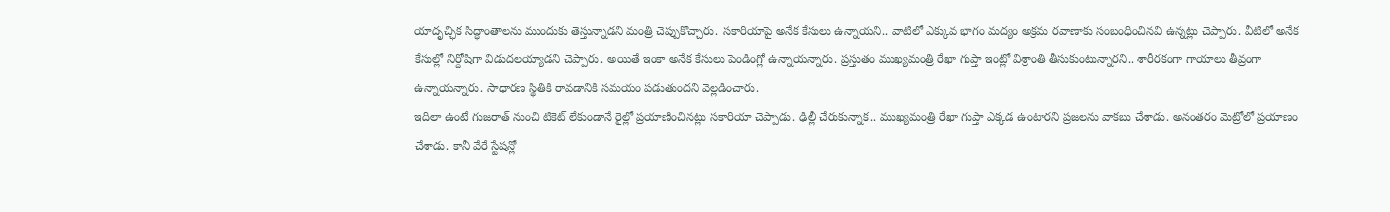యాదృచ్ఛిక సిద్ధాంతాలను ముందుకు తెస్తున్నాడని మంత్రి చెప్పుకొచ్చారు. సకారియాపై అనేక కేసులు ఉన్నాయని.. వాటిలో ఎక్కువ భాగం మద్యం అక్రమ రవాణాకు సంబంధించినవి ఉన్నట్లు చెప్పారు. వీటిలో అనేక కేసుల్లో నిర్దోషిగా విడుదలయ్యాడని చెప్పారు. అయితే ఇంకా అనేక కేసులు పెండింగ్లో ఉన్నాయన్నారు. ప్రస్తుతం ముఖ్యమంత్రి రేఖా గుప్తా ఇంట్లో విశ్రాంతి తీసుకుంటున్నారని.. శారీరకంగా గాయాలు తీవ్రంగా ఉన్నాయన్నారు. సాధారణ స్థితికి రావడానికి సమయం పడుతుందని వెల్లడించారు.
ఇదిలా ఉంటే గుజరాత్ నుంచి టికెట్ లేకుండానే రైల్లో ప్రయాణించినట్లు సకారియా చెప్పాడు. ఢిల్లీ చేరుకున్నాక.. ముఖ్యమంత్రి రేఖా గుప్తా ఎక్కడ ఉంటారని ప్రజలను వాకబు చేశాడు. అనంతరం మెట్రోలో ప్రయాణం చేశాడు. కానీ వేరే స్టేషన్లో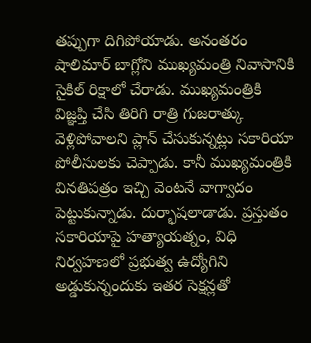తప్పుగా దిగిపోయాడు. అనంతరం షాలిమార్ బాగ్లోని ముఖ్యమంత్రి నివాసానికి సైకిల్ రిక్షాలో చేరాడు. ముఖ్యమంత్రికి విజ్ఞప్తి చేసి తిరిగి రాత్రి గుజరాత్కు వెళ్లిపోవాలని ప్లాన్ చేసుకున్నట్లు సకారియా పోలీసులకు చెప్పాడు. కానీ ముఖ్యమంత్రికి వినతిపత్రం ఇచ్చి వెంటనే వాగ్వాదం పెట్టుకున్నాడు. దుర్భాషలాడాడు. ప్రస్తుతం సకారియాపై హత్యాయత్నం, విధి నిర్వహణలో ప్రభుత్వ ఉద్యోగిని అడ్డుకున్నందుకు ఇతర సెక్షన్లతో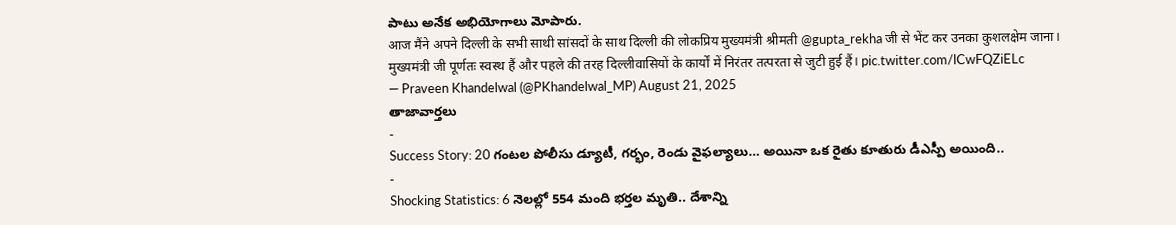పాటు అనేక అభియోగాలు మోపారు.
आज मैंने अपने दिल्ली के सभी साथी सांसदों के साथ दिल्ली की लोकप्रिय मुख्यमंत्री श्रीमती @gupta_rekha जी से भेंट कर उनका कुशलक्षेम जाना।
मुख्यमंत्री जी पूर्णतः स्वस्थ हैं और पहले की तरह दिल्लीवासियों के कार्यों में निरंतर तत्परता से जुटी हुई हैं। pic.twitter.com/lCwFQZiELc
— Praveen Khandelwal (@PKhandelwal_MP) August 21, 2025
తాజావార్తలు
-
Success Story: 20 గంటల పోలీసు డ్యూటీ, గర్భం, రెండు వైఫల్యాలు… అయినా ఒక రైతు కూతురు డీఎస్పీ అయింది..
-
Shocking Statistics: 6 నెలల్లో 554 మంది భర్తల మృతి.. దేశాన్ని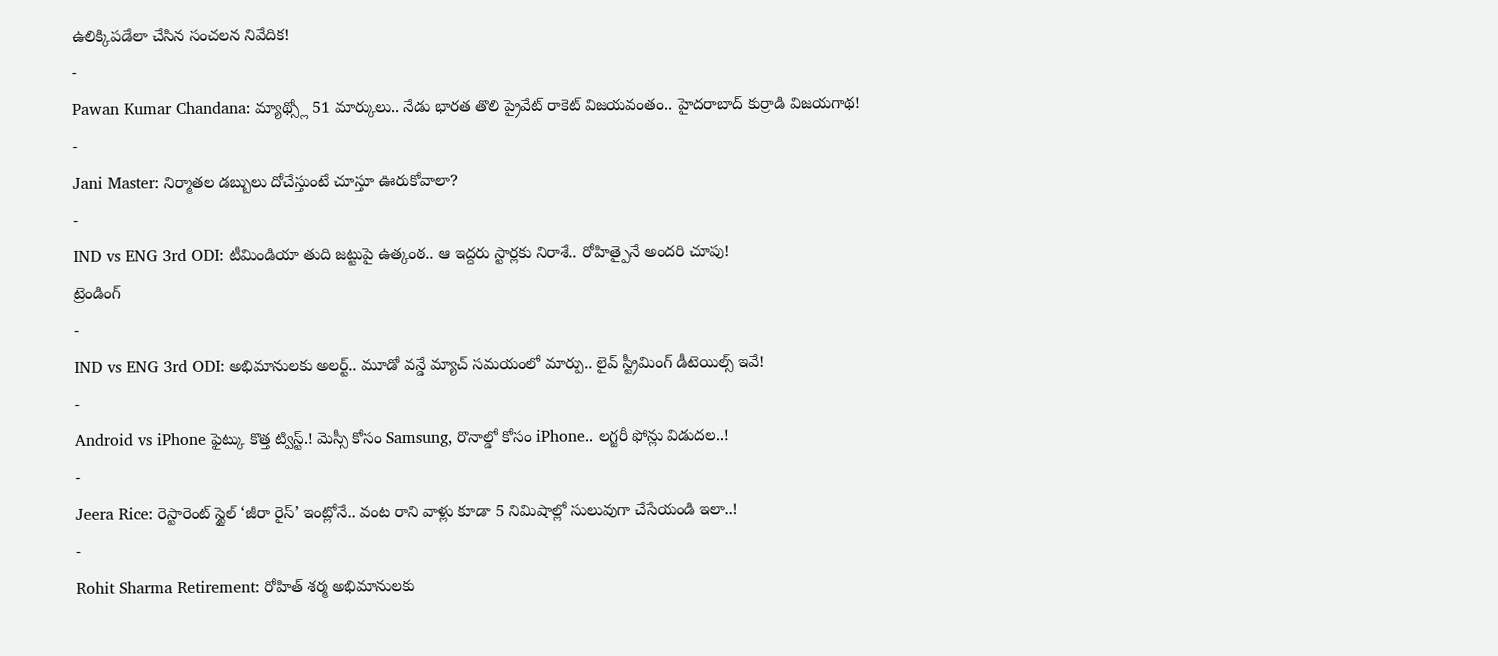ఉలిక్కిపడేలా చేసిన సంచలన నివేదిక!
-
Pawan Kumar Chandana: మ్యాథ్స్లో 51 మార్కులు.. నేడు భారత తొలి ప్రైవేట్ రాకెట్ విజయవంతం.. హైదరాబాద్ కుర్రాడి విజయగాథ!
-
Jani Master: నిర్మాతల డబ్బులు దోచేస్తుంటే చూస్తూ ఊరుకోవాలా?
-
IND vs ENG 3rd ODI: టీమిండియా తుది జట్టుపై ఉత్కంఠ.. ఆ ఇద్దరు స్టార్లకు నిరాశే.. రోహిత్పైనే అందరి చూపు!
ట్రెండింగ్
-
IND vs ENG 3rd ODI: అభిమానులకు అలర్ట్.. మూడో వన్డే మ్యాచ్ సమయంలో మార్పు.. లైవ్ స్ట్రీమింగ్ డీటెయిల్స్ ఇవే!
-
Android vs iPhone ఫైట్కు కొత్త ట్విస్ట్.! మెస్సీ కోసం Samsung, రొనాల్డో కోసం iPhone.. లగ్జరీ ఫోన్లు విడుదల..!
-
Jeera Rice: రెస్టారెంట్ స్టైల్ ‘జీరా రైస్’ ఇంట్లోనే.. వంట రాని వాళ్లు కూడా 5 నిమిషాల్లో సులువుగా చేసేయండి ఇలా..!
-
Rohit Sharma Retirement: రోహిత్ శర్మ అభిమానులకు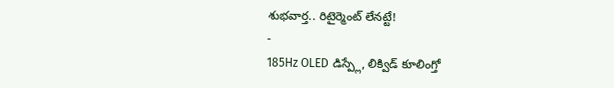శుభవార్త.. రిటైర్మెంట్ లేనట్టే!
-
185Hz OLED డిస్ప్లే, లిక్విడ్ కూలింగ్తో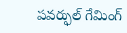పవర్ఫుల్ గేమింగ్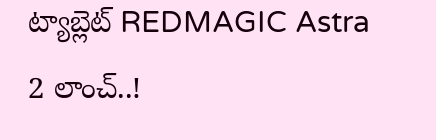ట్యాబ్లెట్ REDMAGIC Astra 2 లాంచ్..!